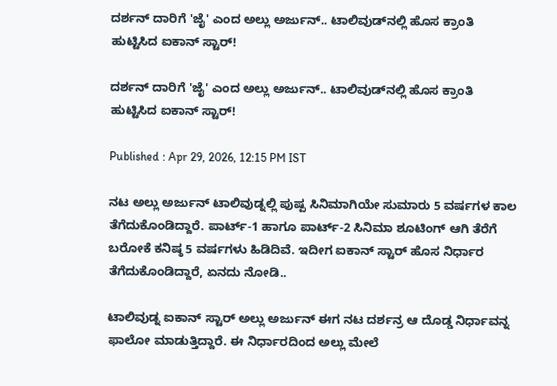ದರ್ಶನ್‌ ದಾರಿಗೆ 'ಜೈ' ಎಂದ ಅಲ್ಲು ಅರ್ಜುನ್.. ಟಾಲಿವುಡ್‌ನಲ್ಲಿ ಹೊಸ ಕ್ರಾಂತಿ ಹುಟ್ಟಿಸಿದ ಐಕಾನ್ ಸ್ಟಾರ್!

ದರ್ಶನ್‌ ದಾರಿಗೆ 'ಜೈ' ಎಂದ ಅಲ್ಲು ಅರ್ಜುನ್.. ಟಾಲಿವುಡ್‌ನಲ್ಲಿ ಹೊಸ ಕ್ರಾಂತಿ ಹುಟ್ಟಿಸಿದ ಐಕಾನ್ ಸ್ಟಾರ್!

Published : Apr 29, 2026, 12:15 PM IST

ನಟ ಅಲ್ಲು ಅರ್ಜುನ್ ಟಾಲಿವುಡ್ನಲ್ಲಿ ಪುಷ್ಪ ಸಿನಿಮಾಗಿಯೇ ಸುಮಾರು 5 ವರ್ಷಗಳ ಕಾಲ ತೆಗೆದುಕೊಂಡಿದ್ದಾರೆ. ಪಾರ್ಟ್-1 ಹಾಗೂ ಪಾರ್ಟ್-2 ಸಿನಿಮಾ ಶೂಟಿಂಗ್ ಆಗಿ ತೆರೆಗೆ ಬರೋಕೆ ಕನಿಷ್ಠ 5 ವರ್ಷಗಳು ಹಿಡಿದಿವೆ. ಇದೀಗ ಐಕಾನ್ ಸ್ಟಾರ್ ಹೊಸ ನಿರ್ಧಾರ ತೆಗೆದುಕೊಂಡಿದ್ದಾರೆ, ಏನದು ನೋಡಿ..

ಟಾಲಿವುಡ್ನ ಐಕಾನ್ ಸ್ಟಾರ್ ಅಲ್ಲು ಅರ್ಜುನ್ ಈಗ ನಟ ದರ್ಶನ್ರ ಆ ದೊಡ್ಡ ನಿರ್ಧಾವನ್ನ ಫಾಲೋ ಮಾಡುತ್ತಿದ್ದಾರೆ. ಈ ನಿರ್ಧಾರದಿಂದ ಅಲ್ಲು ಮೇಲೆ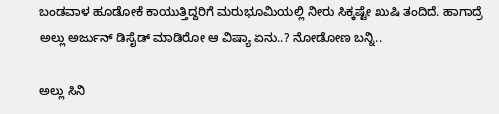ಬಂಡವಾಳ ಹೂಡೋಕೆ ಕಾಯುತ್ತಿದ್ದರಿಗೆ ಮರುಭೂಮಿಯಲ್ಲಿ ನೀರು ಸಿಕ್ಕಷ್ಟೇ ಖುಷಿ ತಂದಿದೆ. ಹಾಗಾದ್ರೆ ಅಲ್ಲು ಅರ್ಜುನ್ ಡಿಸೈಡ್ ಮಾಡಿರೋ ಆ ವಿಷ್ಯಾ ಏನು..? ನೋಡೋಣ ಬನ್ನಿ..

ಅಲ್ಲು ಸಿನಿ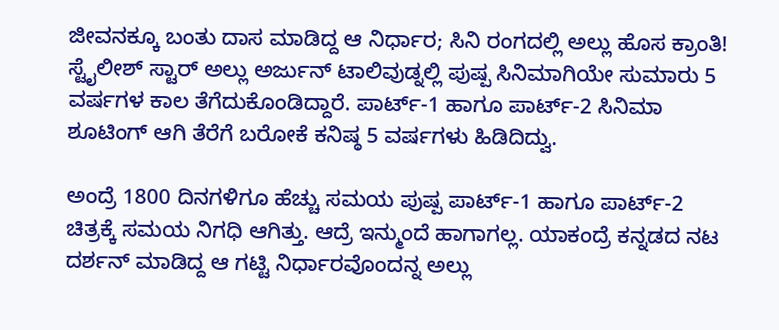ಜೀವನಕ್ಕೂ ಬಂತು ದಾಸ ಮಾಡಿದ್ದ ಆ ನಿರ್ಧಾರ; ಸಿನಿ ರಂಗದಲ್ಲಿ ಅಲ್ಲು ಹೊಸ ಕ್ರಾಂತಿ!
ಸ್ಟೈಲೀಶ್ ಸ್ಟಾರ್ ಅಲ್ಲು ಅರ್ಜುನ್ ಟಾಲಿವುಡ್ನಲ್ಲಿ ಪುಷ್ಪ ಸಿನಿಮಾಗಿಯೇ ಸುಮಾರು 5 ವರ್ಷಗಳ ಕಾಲ ತೆಗೆದುಕೊಂಡಿದ್ದಾರೆ. ಪಾರ್ಟ್-1 ಹಾಗೂ ಪಾರ್ಟ್-2 ಸಿನಿಮಾ ಶೂಟಿಂಗ್ ಆಗಿ ತೆರೆಗೆ ಬರೋಕೆ ಕನಿಷ್ಠ 5 ವರ್ಷಗಳು ಹಿಡಿದಿದ್ವು.

ಅಂದ್ರೆ 1800 ದಿನಗಳಿಗೂ ಹೆಚ್ಚು ಸಮಯ ಪುಷ್ಪ ಪಾರ್ಟ್-1 ಹಾಗೂ ಪಾರ್ಟ್-2 ಚಿತ್ರಕ್ಕೆ ಸಮಯ ನಿಗಧಿ ಆಗಿತ್ತು. ಆದ್ರೆ ಇನ್ಮುಂದೆ ಹಾಗಾಗಲ್ಲ. ಯಾಕಂದ್ರೆ ಕನ್ನಡದ ನಟ ದರ್ಶನ್ ಮಾಡಿದ್ದ ಆ ಗಟ್ಟಿ ನಿರ್ಧಾರವೊಂದನ್ನ ಅಲ್ಲು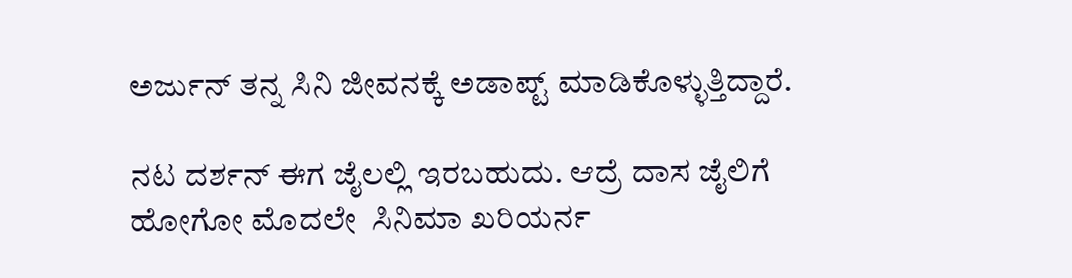ಅರ್ಜುನ್ ತನ್ನ ಸಿನಿ ಜೀವನಕ್ಕೆ ಅಡಾಪ್ಟ್ ಮಾಡಿಕೊಳ್ಳುತ್ತಿದ್ದಾರೆ.

ನಟ ದರ್ಶನ್ ಈಗ ಜೈಲಲ್ಲಿ ಇರಬಹುದು. ಆದ್ರೆ ದಾಸ ಜೈಲಿಗೆ ಹೋಗೋ ಮೊದಲೇ  ಸಿನಿಮಾ ಖರಿಯರ್ನ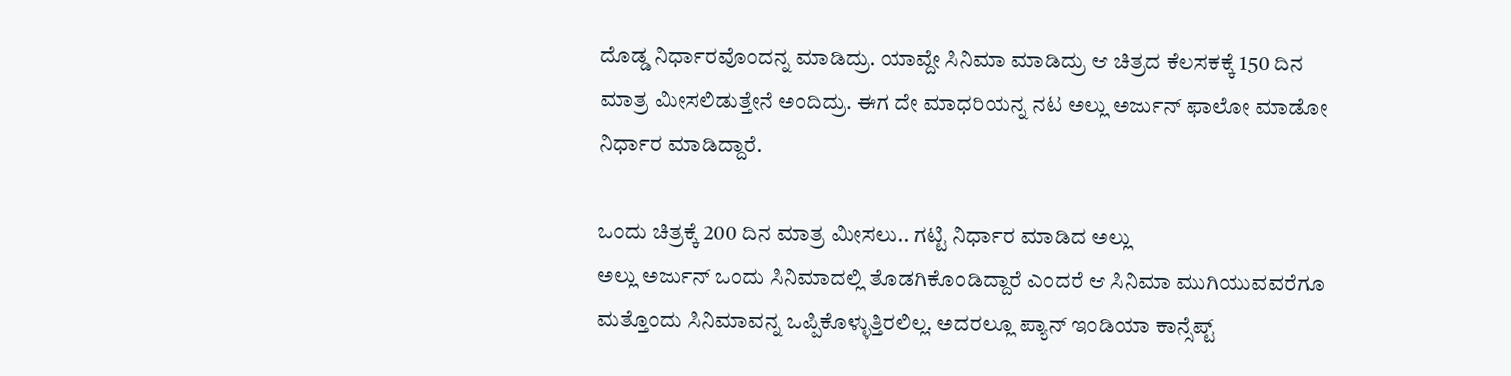ದೊಡ್ಡ ನಿರ್ಧಾರವೊಂದನ್ನ ಮಾಡಿದ್ರು. ಯಾವ್ದೇ ಸಿನಿಮಾ ಮಾಡಿದ್ರು ಆ ಚಿತ್ರದ ಕೆಲಸಕಕ್ಕೆ 150 ದಿನ ಮಾತ್ರ ಮೀಸಲಿಡುತ್ತೇನೆ ಅಂದಿದ್ರು. ಈಗ ದೇ ಮಾಧರಿಯನ್ನ ನಟ ಅಲ್ಲು ಅರ್ಜುನ್ ಫಾಲೋ ಮಾಡೋ ನಿರ್ಧಾರ ಮಾಡಿದ್ದಾರೆ.

ಒಂದು ಚಿತ್ರಕ್ಕೆ 200 ದಿನ ಮಾತ್ರ ಮೀಸಲು.. ಗಟ್ಟಿ ನಿರ್ಧಾರ ಮಾಡಿದ ಅಲ್ಲು
ಅಲ್ಲು ಅರ್ಜುನ್ ಒಂದು ಸಿನಿಮಾದಲ್ಲಿ ತೊಡಗಿಕೊಂಡಿದ್ದಾರೆ ಎಂದರೆ ಆ ಸಿನಿಮಾ ಮುಗಿಯುವವರೆಗೂ ಮತ್ತೊಂದು ಸಿನಿಮಾವನ್ನ ಒಪ್ಪಿಕೊಳ್ಳುತ್ತಿರಲಿಲ್ಲ. ಅದರಲ್ಲೂ ಪ್ಯಾನ್ ಇಂಡಿಯಾ ಕಾನ್ಸೆಪ್ಟ್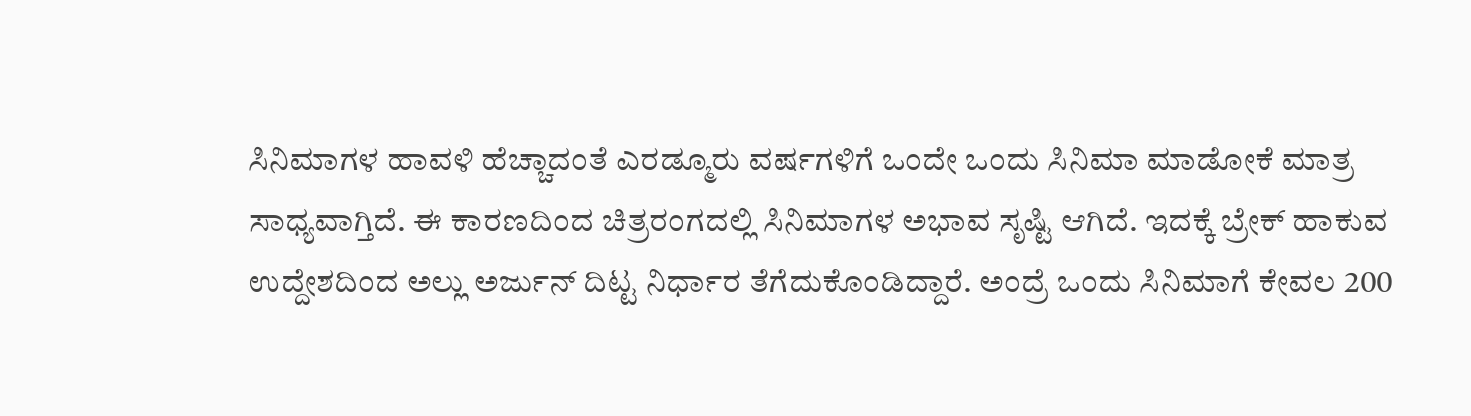ಸಿನಿಮಾಗಳ ಹಾವಳಿ ಹೆಚ್ಚಾದಂತೆ ಎರಡ್ಮೂರು ವರ್ಷಗಳಿಗೆ ಒಂದೇ ಒಂದು ಸಿನಿಮಾ ಮಾಡೋಕೆ ಮಾತ್ರ ಸಾಧ್ಯವಾಗ್ತಿದೆ. ಈ ಕಾರಣದಿಂದ ಚಿತ್ರರಂಗದಲ್ಲಿ ಸಿನಿಮಾಗಳ ಅಭಾವ ಸೃಷ್ಟಿ ಆಗಿದೆ. ಇದಕ್ಕೆ ಬ್ರೇಕ್ ಹಾಕುವ ಉದ್ದೇಶದಿಂದ ಅಲ್ಲು ಅರ್ಜುನ್ ದಿಟ್ಟ ನಿರ್ಧಾರ ತೆಗೆದುಕೊಂಡಿದ್ದಾರೆ. ಅಂದ್ರೆ ಒಂದು ಸಿನಿಮಾಗೆ ಕೇವಲ 200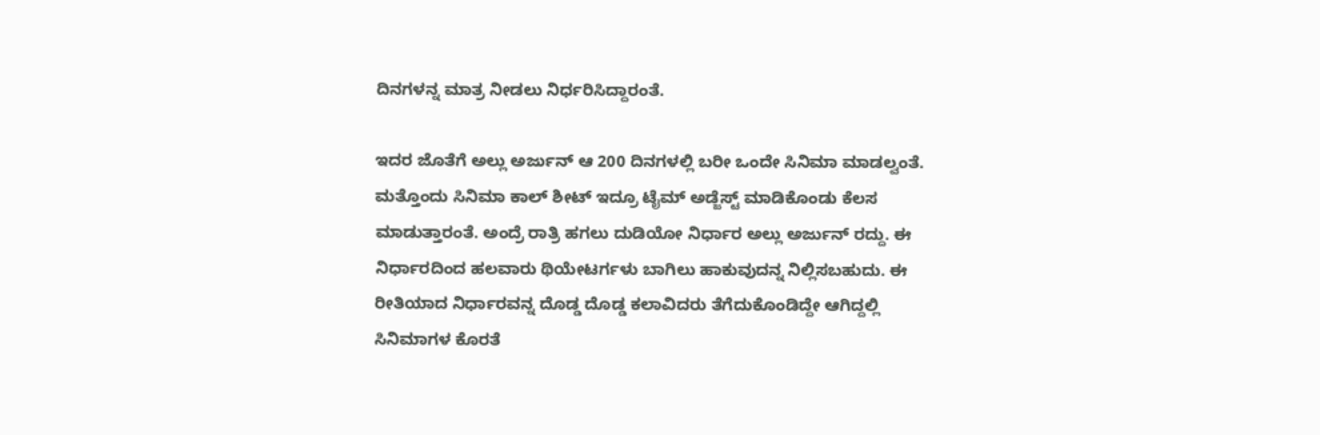ದಿನಗಳನ್ನ ಮಾತ್ರ ನೀಡಲು ನಿರ್ಧರಿಸಿದ್ದಾರಂತೆ.

ಇದರ ಜೊತೆಗೆ ಅಲ್ಲು ಅರ್ಜುನ್ ಆ 200 ದಿನಗಳಲ್ಲಿ ಬರೀ ಒಂದೇ ಸಿನಿಮಾ ಮಾಡಲ್ವಂತೆ. ಮತ್ತೊಂದು ಸಿನಿಮಾ ಕಾಲ್ ಶೀಟ್ ಇದ್ರೂ ಟೈಮ್ ಅಡ್ಜೆಸ್ಟ್ ಮಾಡಿಕೊಂಡು ಕೆಲಸ ಮಾಡುತ್ತಾರಂತೆ. ಅಂದ್ರೆ ರಾತ್ರಿ ಹಗಲು ದುಡಿಯೋ ನಿರ್ಧಾರ ಅಲ್ಲು ಅರ್ಜುನ್ ರದ್ದು. ಈ ನಿರ್ಧಾರದಿಂದ ಹಲವಾರು ಥಿಯೇಟರ್ಗಳು ಬಾಗಿಲು ಹಾಕುವುದನ್ನ ನಿಲ್ಲಿಸಬಹುದು. ಈ ರೀತಿಯಾದ ನಿರ್ಧಾರವನ್ನ ದೊಡ್ಡ ದೊಡ್ಡ ಕಲಾವಿದರು ತೆಗೆದುಕೊಂಡಿದ್ದೇ ಆಗಿದ್ದಲ್ಲಿ ಸಿನಿಮಾಗಳ ಕೊರತೆ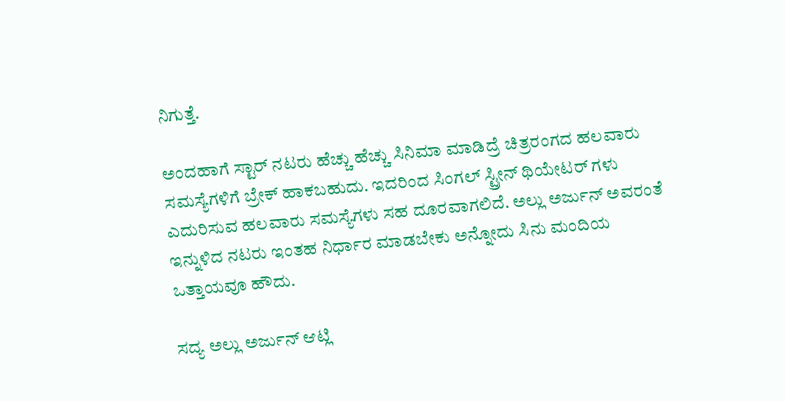ನಿಗುತ್ತೆ.

ಅಂದಹಾಗೆ ಸ್ಟಾರ್ ನಟರು ಹೆಚ್ಚು ಹೆಚ್ಚು ಸಿನಿಮಾ ಮಾಡಿದ್ರೆ ಚಿತ್ರರಂಗದ ಹಲವಾರು ಸಮಸ್ಯೆಗಳಿಗೆ ಬ್ರೇಕ್ ಹಾಕಬಹುದು. ಇದರಿಂದ ಸಿಂಗಲ್ ಸ್ಟ್ರೀನ್ ಥಿಯೇಟರ್ ಗಳು ಎದುರಿಸುವ ಹಲವಾರು ಸಮಸ್ಯೆಗಳು ಸಹ ದೂರವಾಗಲಿದೆ. ಅಲ್ಲು ಅರ್ಜುನ್ ಅವರಂತೆ ಇನ್ನುಳಿದ ನಟರು ಇಂತಹ ನಿರ್ಧಾರ ಮಾಡಬೇಕು ಅನ್ನೋದು ಸಿನು ಮಂದಿಯ ಒತ್ತಾಯವೂ ಹೌದು.

ಸದ್ಯ ಅಲ್ಲು ಅರ್ಜುನ್ ಆಟ್ಲಿ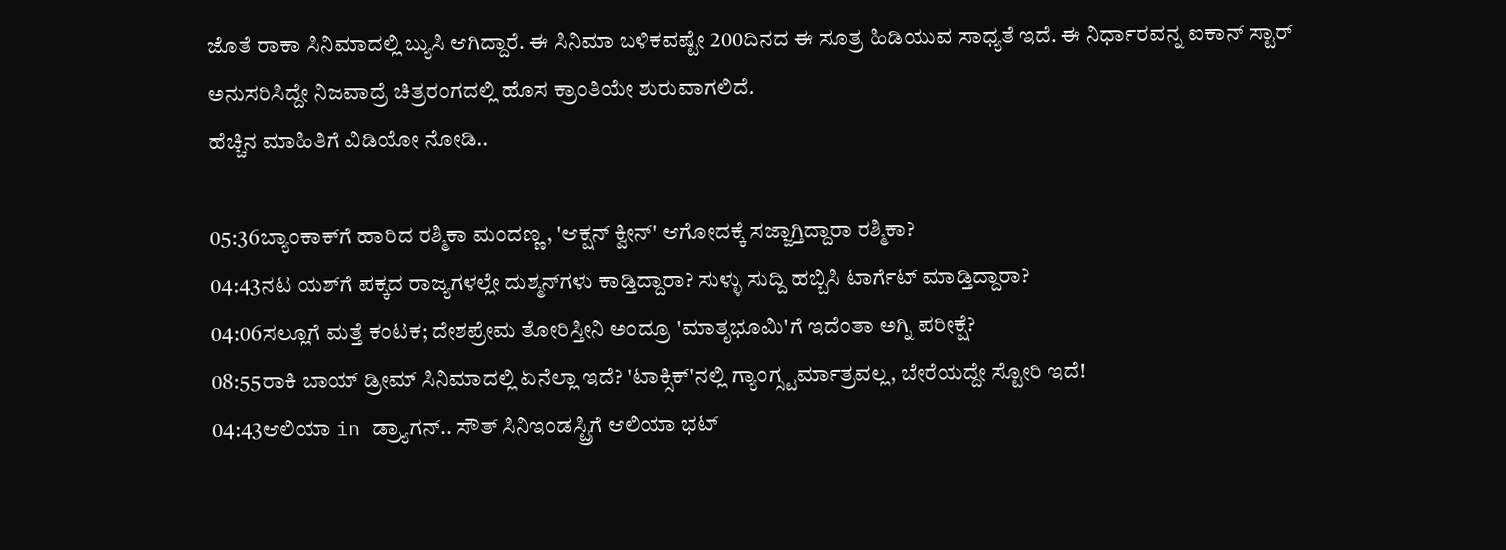ಜೊತೆ ರಾಕಾ ಸಿನಿಮಾದಲ್ಲಿ ಬ್ಯುಸಿ ಆಗಿದ್ದಾರೆ. ಈ ಸಿನಿಮಾ ಬಳಿಕವಷ್ಟೇ 200ದಿನದ ಈ ಸೂತ್ರ ಹಿಡಿಯುವ ಸಾಧ್ಯತೆ ಇದೆ. ಈ ನಿರ್ಧಾರವನ್ನ ಐಕಾನ್ ಸ್ಟಾರ್ ಅನುಸರಿಸಿದ್ದೇ ನಿಜವಾದ್ರೆ ಚಿತ್ರರಂಗದಲ್ಲಿ ಹೊಸ ಕ್ರಾಂತಿಯೇ ಶುರುವಾಗಲಿದೆ.
ಹೆಚ್ಚಿನ ಮಾಹಿತಿಗೆ ವಿಡಿಯೋ ನೋಡಿ..

05:36ಬ್ಯಾಂಕಾಕ್‌ಗೆ ಹಾರಿದ ರಶ್ಮಿಕಾ ಮಂದಣ್ಣ, 'ಆಕ್ಷನ್ ಕ್ವೀನ್' ಆಗೋದಕ್ಕೆ ಸಜ್ಜಾಗ್ತಿದ್ದಾರಾ ರಶ್ಮಿಕಾ?
04:43ನಟ ಯಶ್‌ಗೆ ಪಕ್ಕದ ರಾಜ್ಯಗಳಲ್ಲೇ ದುಶ್ಮನ್‌ಗಳು ಕಾಡ್ತಿದ್ದಾರಾ? ಸುಳ್ಳು ಸುದ್ದಿ ಹಬ್ಬಿಸಿ ಟಾರ್ಗೆಟ್‌ ಮಾಡ್ತಿದ್ದಾರಾ?
04:06ಸಲ್ಲೂಗೆ ಮತ್ತೆ ಕಂಟಕ; ದೇಶಪ್ರೇಮ ತೋರಿಸ್ತೀನಿ ಅಂದ್ರೂ 'ಮಾತೃಭೂಮಿ'ಗೆ ಇದೆಂತಾ ಅಗ್ನಿ ಪರೀಕ್ಷೆ?
08:55ರಾಕಿ ಬಾಯ್ ಡ್ರೀಮ್ ಸಿನಿಮಾದಲ್ಲಿ ಏನೆಲ್ಲಾ ಇದೆ? 'ಟಾಕ್ಸಿಕ್'ನಲ್ಲಿ ಗ್ಯಾಂಗ್ಸ್ಟರ್ಮಾತ್ರವಲ್ಲ, ಬೇರೆಯದ್ದೇ ಸ್ಟೋರಿ ಇದೆ!
04:43ಆಲಿಯಾ in ಡ್ರ್ಯಾಗನ್.. ಸೌತ್ ಸಿನಿಇಂಡಸ್ಟ್ರಿಗೆ ಆಲಿಯಾ ಭಟ್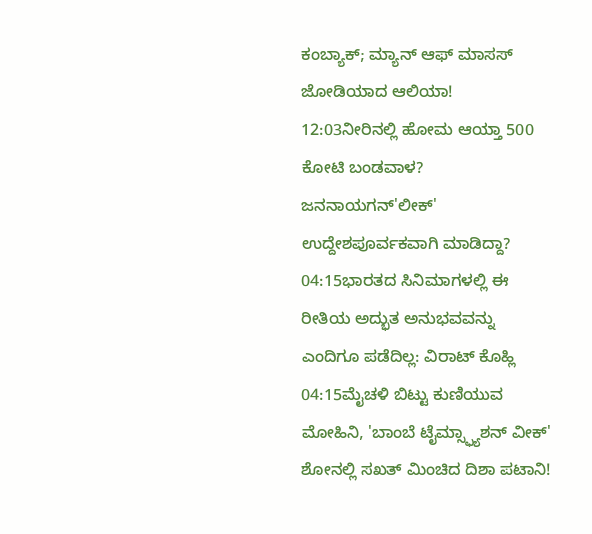ಕಂಬ್ಯಾಕ್; ಮ್ಯಾನ್ ಆಫ್ ಮಾಸಸ್ ಜೋಡಿಯಾದ ಆಲಿಯಾ!
12:03ನೀರಿನಲ್ಲಿ ಹೋಮ ಆಯ್ತಾ 500 ಕೋಟಿ ಬಂಡವಾಳ? ಜನನಾಯಗನ್'ಲೀಕ್' ಉದ್ದೇಶಪೂರ್ವಕವಾಗಿ ಮಾಡಿದ್ದಾ?
04:15ಭಾರತದ ಸಿನಿಮಾಗಳಲ್ಲಿ ಈ ರೀತಿಯ ಅದ್ಭುತ ಅನುಭವವನ್ನು ಎಂದಿಗೂ ಪಡೆದಿಲ್ಲ: ವಿರಾಟ್ ಕೊಹ್ಲಿ
04:15ಮೈಚಳಿ ಬಿಟ್ಟು ಕುಣಿಯುವ ಮೋಹಿನಿ, 'ಬಾಂಬೆ ಟೈಮ್ಸ್ಫ್ಯಾಶನ್ ವೀಕ್' ಶೋನಲ್ಲಿ ಸಖತ್ ಮಿಂಚಿದ ದಿಶಾ ಪಟಾನಿ!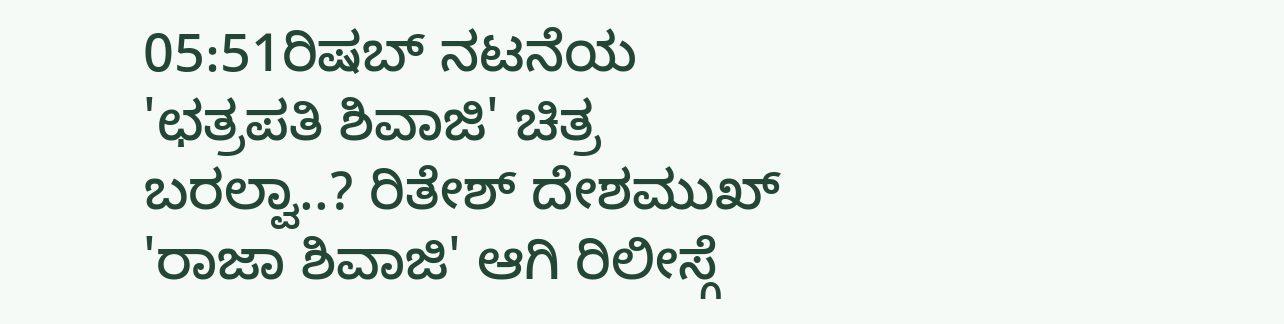05:51ರಿಷಬ್ ನಟನೆಯ 'ಛತ್ರಪತಿ ಶಿವಾಜಿ' ಚಿತ್ರ ಬರಲ್ವಾ..? ರಿತೇಶ್ ದೇಶಮುಖ್ 'ರಾಜಾ ಶಿವಾಜಿ' ಆಗಿ ರಿಲೀಸ್ಗೆ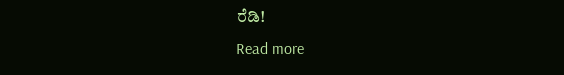ರೆಡಿ!
Read more